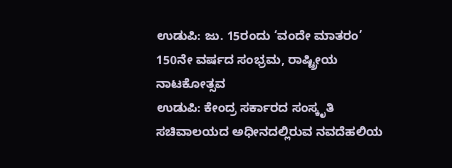ಉಡುಪಿ: ಜು. 15ರಂದು ‘ವಂದೇ ಮಾತರಂ’ 150ನೇ ವರ್ಷದ ಸಂಭ್ರಮ, ರಾಷ್ಟ್ರೀಯ ನಾಟಕೋತ್ಸವ
ಉಡುಪಿ: ಕೇಂದ್ರ ಸರ್ಕಾರದ ಸಂಸ್ಕೃತಿ ಸಚಿವಾಲಯದ ಅಧೀನದಲ್ಲಿರುವ ನವದೆಹಲಿಯ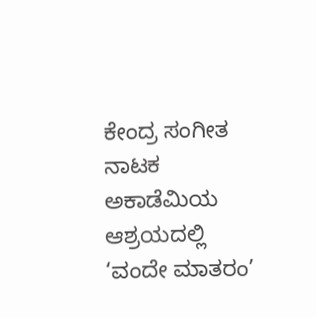ಕೇಂದ್ರ ಸಂಗೀತ ನಾಟಕ ಅಕಾಡೆಮಿಯ ಆಶ್ರಯದಲ್ಲಿ ‘ವಂದೇ ಮಾತರಂ’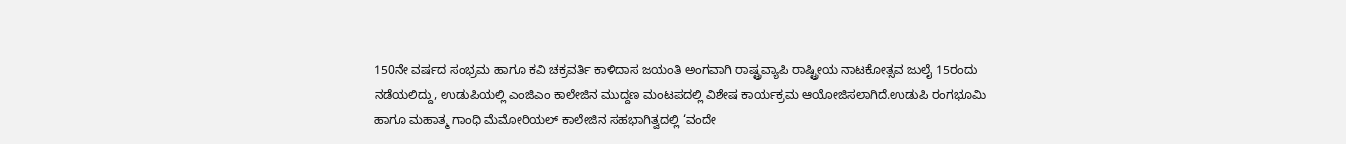150ನೇ ವರ್ಷದ ಸಂಭ್ರಮ ಹಾಗೂ ಕವಿ ಚಕ್ರವರ್ತಿ ಕಾಳಿದಾಸ ಜಯಂತಿ ಅಂಗವಾಗಿ ರಾಷ್ಟ್ರವ್ಯಾಪಿ ರಾಷ್ಟ್ರೀಯ ನಾಟಕೋತ್ಸವ ಜುಲೈ 15ರಂದು ನಡೆಯಲಿದ್ದು, ಉಡುಪಿಯಲ್ಲಿ ಎಂಜಿಎಂ ಕಾಲೇಜಿನ ಮುದ್ದಣ ಮಂಟಪದಲ್ಲಿ ವಿಶೇಷ ಕಾರ್ಯಕ್ರಮ ಆಯೋಜಿಸಲಾಗಿದೆ.ಉಡುಪಿ ರಂಗಭೂಮಿ ಹಾಗೂ ಮಹಾತ್ಮ ಗಾಂಧಿ ಮೆಮೋರಿಯಲ್ ಕಾಲೇಜಿನ ಸಹಭಾಗಿತ್ವದಲ್ಲಿ ‘ವಂದೇ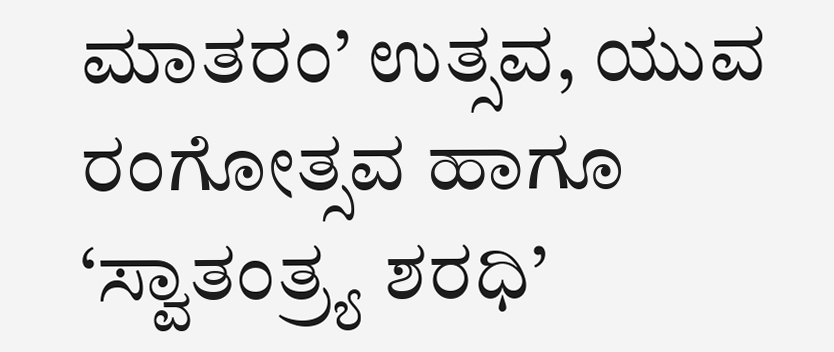ಮಾತರಂ’ ಉತ್ಸವ, ಯುವ ರಂಗೋತ್ಸವ ಹಾಗೂ ‘ಸ್ವಾತಂತ್ರ್ಯ ಶರಧಿ’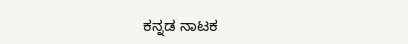ಕನ್ನಡ ನಾಟಕ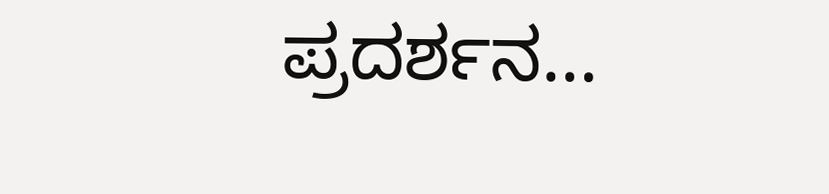ಪ್ರದರ್ಶನ…